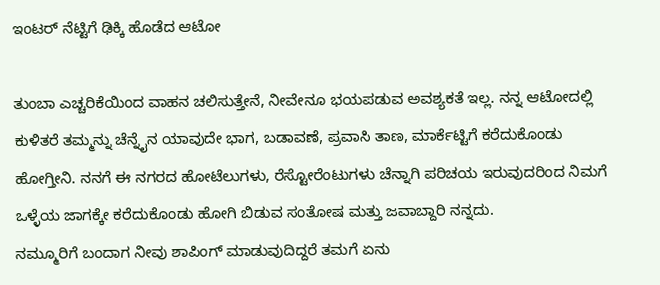ಇಂಟರ್ ನೆಟ್ಟಿಗೆ ಢಿಕ್ಕಿ ಹೊಡೆದ ಆಟೋ

ತುಂಬಾ ಎಚ್ಚರಿಕೆಯಿಂದ ವಾಹನ ಚಲಿಸುತ್ತೇನೆ, ನೀವೇನೂ ಭಯಪಡುವ ಅವಶ್ಯಕತೆ ಇಲ್ಲ. ನನ್ನ ಆಟೋದಲ್ಲಿ ಕುಳಿತರೆ ತಮ್ಮನ್ನು ಚೆನ್ನೈನ ಯಾವುದೇ ಭಾಗ, ಬಡಾವಣೆ, ಪ್ರವಾಸಿ ತಾಣ, ಮಾರ್ಕೆಟ್ಟಿಗೆ ಕರೆದುಕೊಂಡು ಹೋಗ್ತೀನಿ. ನನಗೆ ಈ ನಗರದ ಹೋಟೆಲುಗಳು, ರೆಸ್ಟೋರೆಂಟುಗಳು ಚೆನ್ನಾಗಿ ಪರಿಚಯ ಇರುವುದರಿಂದ ನಿಮಗೆ ಒಳ್ಳೆಯ ಜಾಗಕ್ಕೇ ಕರೆದುಕೊಂಡು ಹೋಗಿ ಬಿಡುವ ಸಂತೋಷ ಮತ್ತು ಜವಾಬ್ದಾರಿ ನನ್ನದು.
ನಮ್ಮೂರಿಗೆ ಬಂದಾಗ ನೀವು ಶಾಪಿಂಗ್ ಮಾಡುವುದಿದ್ದರೆ ತಮಗೆ ಏನು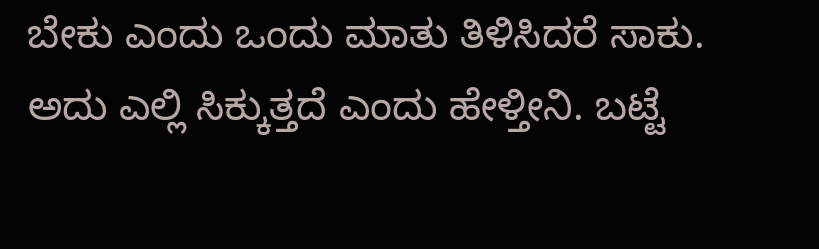ಬೇಕು ಎಂದು ಒಂದು ಮಾತು ತಿಳಿಸಿದರೆ ಸಾಕು. ಅದು ಎಲ್ಲಿ ಸಿಕ್ಕುತ್ತದೆ ಎಂದು ಹೇಳ್ತೀನಿ. ಬಟ್ಟೆ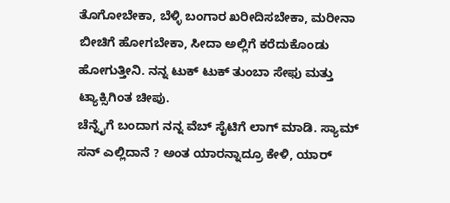ತೊಗೋಬೇಕಾ, ಬೆಳ್ಳಿ ಬಂಗಾರ ಖರೀದಿಸಬೇಕಾ, ಮರೀನಾ ಬೀಚಿಗೆ ಹೋಗಬೇಕಾ, ಸೀದಾ ಅಲ್ಲಿಗೆ ಕರೆದುಕೊಂಡು ಹೋಗುತ್ತೀನಿ. ನನ್ನ ಟುಕ್ ಟುಕ್ ತುಂಬಾ ಸೇಫು ಮತ್ತು ಟ್ಯಾಕ್ಸಿಗಿಂತ ಚೀಪು.
ಚೆನ್ನೈಗೆ ಬಂದಾಗ ನನ್ನ ವೆಬ್ ಸೈಟಿಗೆ ಲಾಗ್ ಮಾಡಿ. ಸ್ಯಾಮ್ ಸನ್ ಎಲ್ಲಿದಾನೆ ? ಅಂತ ಯಾರನ್ನಾದ್ರೂ ಕೇಳಿ, ಯಾರ್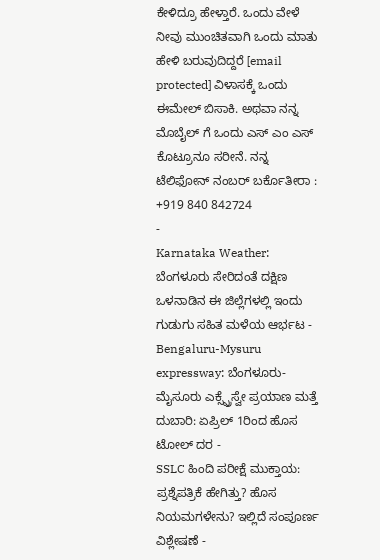ಕೇಳಿದ್ರೂ ಹೇಳ್ತಾರೆ. ಒಂದು ವೇಳೆ ನೀವು ಮುಂಚಿತವಾಗಿ ಒಂದು ಮಾತು ಹೇಳಿ ಬರುವುದಿದ್ದರೆ [email protected] ವಿಳಾಸಕ್ಕೆ ಒಂದು ಈಮೇಲ್ ಬಿಸಾಕಿ. ಅಥವಾ ನನ್ನ ಮೊಬೈಲ್ ಗೆ ಒಂದು ಎಸ್ ಎಂ ಎಸ್ ಕೊಟ್ರೂನೂ ಸರೀನೆ. ನನ್ನ ಟೆಲಿಫೋನ್ ನಂಬರ್ ಬರ್ಕೊತೀರಾ : +919 840 842724
-
Karnataka Weather: ಬೆಂಗಳೂರು ಸೇರಿದಂತೆ ದಕ್ಷಿಣ ಒಳನಾಡಿನ ಈ ಜಿಲ್ಲೆಗಳಲ್ಲಿ ಇಂದು ಗುಡುಗು ಸಹಿತ ಮಳೆಯ ಆರ್ಭಟ -
Bengaluru-Mysuru expressway: ಬೆಂಗಳೂರು-ಮೈಸೂರು ಎಕ್ಸ್ಪ್ರೆಸ್ವೇ ಪ್ರಯಾಣ ಮತ್ತೆ ದುಬಾರಿ: ಏಪ್ರಿಲ್ 1ರಿಂದ ಹೊಸ ಟೋಲ್ ದರ -
SSLC ಹಿಂದಿ ಪರೀಕ್ಷೆ ಮುಕ್ತಾಯ: ಪ್ರಶ್ನೆಪತ್ರಿಕೆ ಹೇಗಿತ್ತು? ಹೊಸ ನಿಯಮಗಳೇನು? ಇಲ್ಲಿದೆ ಸಂಪೂರ್ಣ ವಿಶ್ಲೇಷಣೆ -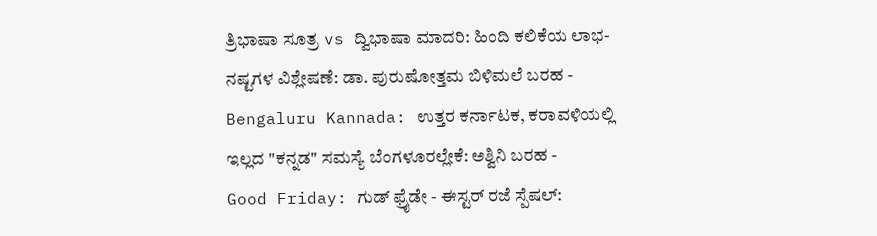ತ್ರಿಭಾಷಾ ಸೂತ್ರ vs ದ್ವಿಭಾಷಾ ಮಾದರಿ: ಹಿಂದಿ ಕಲಿಕೆಯ ಲಾಭ-ನಷ್ಟಗಳ ವಿಶ್ಲೇಷಣೆ: ಡಾ. ಪುರುಷೋತ್ತಮ ಬಿಳಿಮಲೆ ಬರಹ -
Bengaluru Kannada: ಉತ್ತರ ಕರ್ನಾಟಕ, ಕರಾವಳಿಯಲ್ಲಿ ಇಲ್ಲದ "ಕನ್ನಡ" ಸಮಸ್ಯೆ ಬೆಂಗಳೂರಲ್ಲೇಕೆ: ಅಶ್ವಿನಿ ಬರಹ -
Good Friday: ಗುಡ್ ಫ್ರೈಡೇ - ಈಸ್ಟರ್ ರಜೆ ಸ್ಪೆಷಲ್: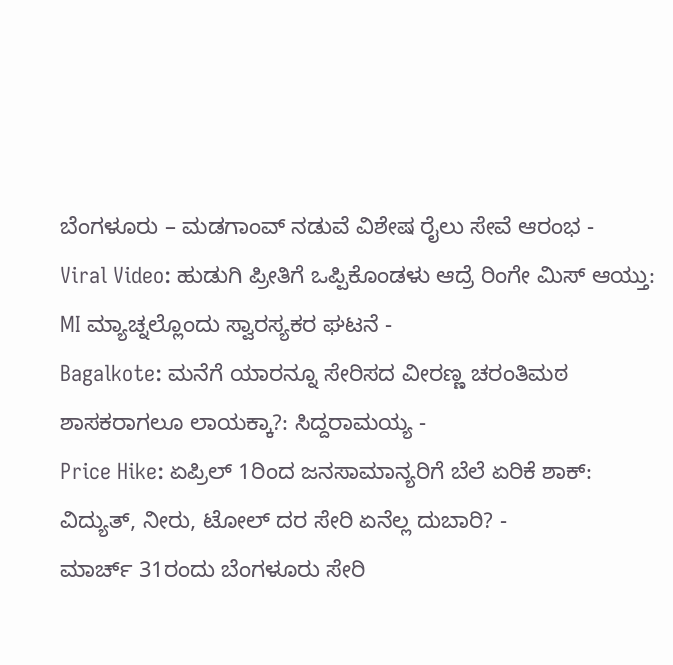ಬೆಂಗಳೂರು – ಮಡಗಾಂವ್ ನಡುವೆ ವಿಶೇಷ ರೈಲು ಸೇವೆ ಆರಂಭ -
Viral Video: ಹುಡುಗಿ ಪ್ರೀತಿಗೆ ಒಪ್ಪಿಕೊಂಡಳು ಆದ್ರೆ ರಿಂಗೇ ಮಿಸ್ ಆಯ್ತು: MI ಮ್ಯಾಚ್ನಲ್ಲೊಂದು ಸ್ವಾರಸ್ಯಕರ ಘಟನೆ -
Bagalkote: ಮನೆಗೆ ಯಾರನ್ನೂ ಸೇರಿಸದ ವೀರಣ್ಣ ಚರಂತಿಮಠ ಶಾಸಕರಾಗಲೂ ಲಾಯಕ್ಕಾ?: ಸಿದ್ದರಾಮಯ್ಯ -
Price Hike: ಏಪ್ರಿಲ್ 1ರಿಂದ ಜನಸಾಮಾನ್ಯರಿಗೆ ಬೆಲೆ ಏರಿಕೆ ಶಾಕ್: ವಿದ್ಯುತ್, ನೀರು, ಟೋಲ್ ದರ ಸೇರಿ ಏನೆಲ್ಲ ದುಬಾರಿ? -
ಮಾರ್ಚ್ 31ರಂದು ಬೆಂಗಳೂರು ಸೇರಿ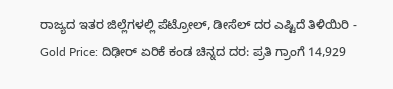ರಾಜ್ಯದ ಇತರ ಜಿಲ್ಲೆಗಳಲ್ಲಿ ಪೆಟ್ರೋಲ್, ಡೀಸೆಲ್ ದರ ಎಷ್ಟಿದೆ ತಿಳಿಯಿರಿ -
Gold Price: ದಿಢೀರ್ ಏರಿಕೆ ಕಂಡ ಚಿನ್ನದ ದರ: ಪ್ರತಿ ಗ್ರಾಂಗೆ 14,929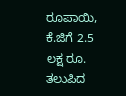ರೂಪಾಯಿ, ಕೆ.ಜಿಗೆ 2.5 ಲಕ್ಷ ರೂ. ತಲುಪಿದ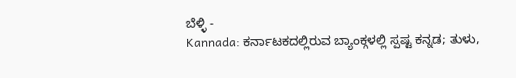ಬೆಳ್ಳಿ -
Kannada: ಕರ್ನಾಟಕದಲ್ಲಿರುವ ಬ್ಯಾಂಕ್ಗಳಲ್ಲಿ ಸ್ಪಷ್ಟ ಕನ್ನಡ; ತುಳು,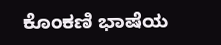ಕೊಂಕಣಿ ಭಾಷೆಯ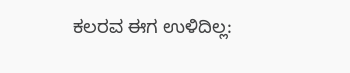ಕಲರವ ಈಗ ಉಳಿದಿಲ್ಲ: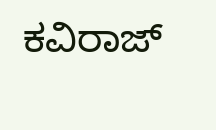ಕವಿರಾಜ್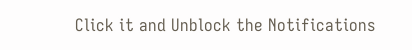Click it and Unblock the Notifications